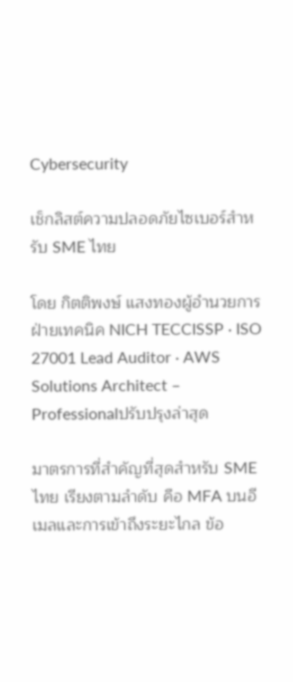Cybersecurity

เช็กลิสต์ความปลอดภัยไซเบอร์สำหรับ SME ไทย

โดย กิตติพงษ์ แสงทองผู้อำนวยการฝ่ายเทคนิค NICH TECCISSP · ISO 27001 Lead Auditor · AWS Solutions Architect – Professionalปรับปรุงล่าสุด

มาตรการที่สำคัญที่สุดสำหรับ SME ไทย เรียงตามลำดับ คือ MFA บนอีเมลและการเข้าถึงระยะไกล ข้อ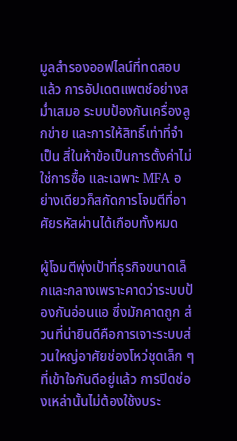มูลสำรองออฟไลน์ที่ทดสอบแล้ว การอัปเดตแพตช์อย่างสม่ำเสมอ ระบบป้องกันเครื่องลูกข่าย และการให้สิทธิ์เท่าที่จำเป็น สี่ในห้าข้อเป็นการตั้งค่าไม่ใช่การซื้อ และเฉพาะ MFA อย่างเดียวก็สกัดการโจมตีที่อาศัยรหัสผ่านได้เกือบทั้งหมด

ผู้โจมตีพุ่งเป้าที่ธุรกิจขนาดเล็กและกลางเพราะคาดว่าระบบป้องกันอ่อนแอ ซึ่งมักคาดถูก ส่วนที่น่ายินดีคือการเจาะระบบส่วนใหญ่อาศัยช่องโหว่ชุดเล็ก ๆ ที่เข้าใจกันดีอยู่แล้ว การปิดช่องเหล่านั้นไม่ต้องใช้งบระ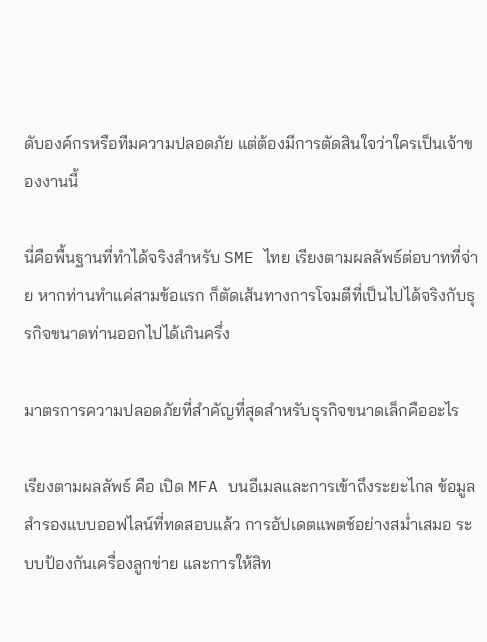ดับองค์กรหรือทีมความปลอดภัย แต่ต้องมีการตัดสินใจว่าใครเป็นเจ้าของงานนี้

นี่คือพื้นฐานที่ทำได้จริงสำหรับ SME ไทย เรียงตามผลลัพธ์ต่อบาทที่จ่าย หากท่านทำแค่สามข้อแรก ก็ตัดเส้นทางการโจมตีที่เป็นไปได้จริงกับธุรกิจขนาดท่านออกไปได้เกินครึ่ง

มาตรการความปลอดภัยที่สำคัญที่สุดสำหรับธุรกิจขนาดเล็กคืออะไร

เรียงตามผลลัพธ์ คือ เปิด MFA บนอีเมลและการเข้าถึงระยะไกล ข้อมูลสำรองแบบออฟไลน์ที่ทดสอบแล้ว การอัปเดตแพตช์อย่างสม่ำเสมอ ระบบป้องกันเครื่องลูกข่าย และการให้สิท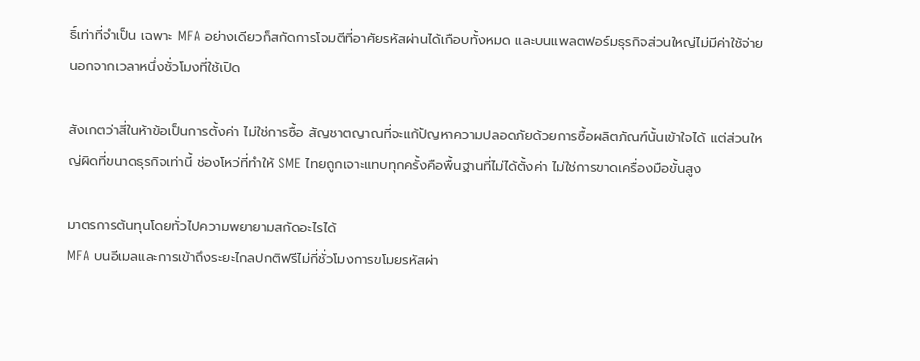ธิ์เท่าที่จำเป็น เฉพาะ MFA อย่างเดียวก็สกัดการโจมตีที่อาศัยรหัสผ่านได้เกือบทั้งหมด และบนแพลตฟอร์มธุรกิจส่วนใหญ่ไม่มีค่าใช้จ่ายนอกจากเวลาหนึ่งชั่วโมงที่ใช้เปิด

สังเกตว่าสี่ในห้าข้อเป็นการตั้งค่า ไม่ใช่การซื้อ สัญชาตญาณที่จะแก้ปัญหาความปลอดภัยด้วยการซื้อผลิตภัณฑ์นั้นเข้าใจได้ แต่ส่วนใหญ่ผิดที่ขนาดธุรกิจเท่านี้ ช่องโหว่ที่ทำให้ SME ไทยถูกเจาะแทบทุกครั้งคือพื้นฐานที่ไม่ได้ตั้งค่า ไม่ใช่การขาดเครื่องมือขั้นสูง

มาตรการต้นทุนโดยทั่วไปความพยายามสกัดอะไรได้
MFA บนอีเมลและการเข้าถึงระยะไกลปกติฟรีไม่กี่ชั่วโมงการขโมยรหัสผ่า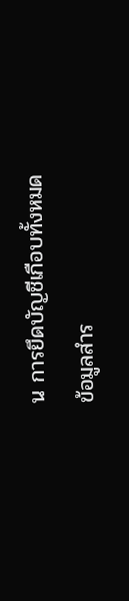น การยึดบัญชีเกือบทั้งหมด
ข้อมูลสำร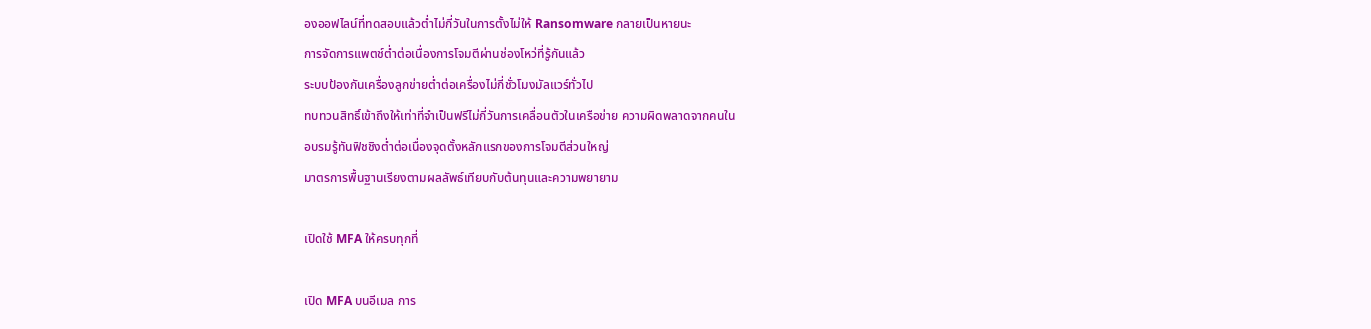องออฟไลน์ที่ทดสอบแล้วต่ำไม่กี่วันในการตั้งไม่ให้ Ransomware กลายเป็นหายนะ
การจัดการแพตช์ต่ำต่อเนื่องการโจมตีผ่านช่องโหว่ที่รู้กันแล้ว
ระบบป้องกันเครื่องลูกข่ายต่ำต่อเครื่องไม่กี่ชั่วโมงมัลแวร์ทั่วไป
ทบทวนสิทธิ์เข้าถึงให้เท่าที่จำเป็นฟรีไม่กี่วันการเคลื่อนตัวในเครือข่าย ความผิดพลาดจากคนใน
อบรมรู้ทันฟิชชิงต่ำต่อเนื่องจุดตั้งหลักแรกของการโจมตีส่วนใหญ่
มาตรการพื้นฐานเรียงตามผลลัพธ์เทียบกับต้นทุนและความพยายาม

เปิดใช้ MFA ให้ครบทุกที่

เปิด MFA บนอีเมล การ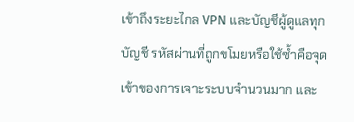เข้าถึงระยะไกล VPN และบัญชีผู้ดูแลทุกบัญชี รหัสผ่านที่ถูกขโมยหรือใช้ซ้ำคือจุดเข้าของการเจาะระบบจำนวนมาก และ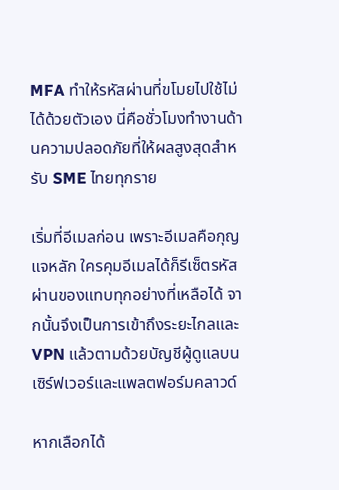MFA ทำให้รหัสผ่านที่ขโมยไปใช้ไม่ได้ด้วยตัวเอง นี่คือชั่วโมงทำงานด้านความปลอดภัยที่ให้ผลสูงสุดสำหรับ SME ไทยทุกราย

เริ่มที่อีเมลก่อน เพราะอีเมลคือกุญแจหลัก ใครคุมอีเมลได้ก็รีเซ็ตรหัสผ่านของแทบทุกอย่างที่เหลือได้ จากนั้นจึงเป็นการเข้าถึงระยะไกลและ VPN แล้วตามด้วยบัญชีผู้ดูแลบนเซิร์ฟเวอร์และแพลตฟอร์มคลาวด์

หากเลือกได้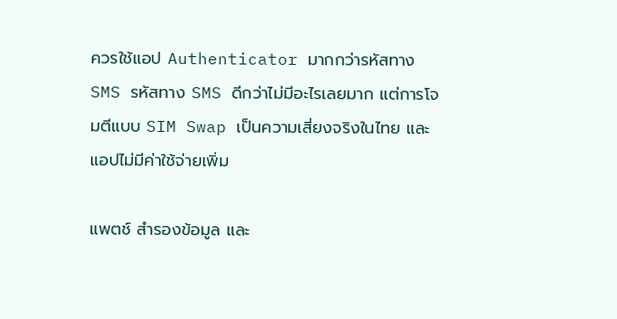ควรใช้แอป Authenticator มากกว่ารหัสทาง SMS รหัสทาง SMS ดีกว่าไม่มีอะไรเลยมาก แต่การโจมตีแบบ SIM Swap เป็นความเสี่ยงจริงในไทย และแอปไม่มีค่าใช้จ่ายเพิ่ม

แพตช์ สำรองข้อมูล และ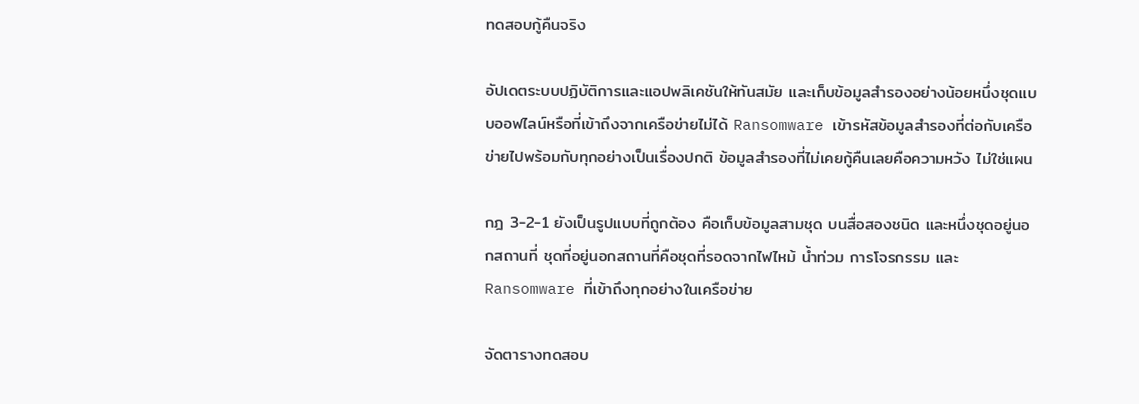ทดสอบกู้คืนจริง

อัปเดตระบบปฏิบัติการและแอปพลิเคชันให้ทันสมัย และเก็บข้อมูลสำรองอย่างน้อยหนึ่งชุดแบบออฟไลน์หรือที่เข้าถึงจากเครือข่ายไม่ได้ Ransomware เข้ารหัสข้อมูลสำรองที่ต่อกับเครือข่ายไปพร้อมกับทุกอย่างเป็นเรื่องปกติ ข้อมูลสำรองที่ไม่เคยกู้คืนเลยคือความหวัง ไม่ใช่แผน

กฎ 3-2-1 ยังเป็นรูปแบบที่ถูกต้อง คือเก็บข้อมูลสามชุด บนสื่อสองชนิด และหนึ่งชุดอยู่นอกสถานที่ ชุดที่อยู่นอกสถานที่คือชุดที่รอดจากไฟไหม้ น้ำท่วม การโจรกรรม และ Ransomware ที่เข้าถึงทุกอย่างในเครือข่าย

จัดตารางทดสอบ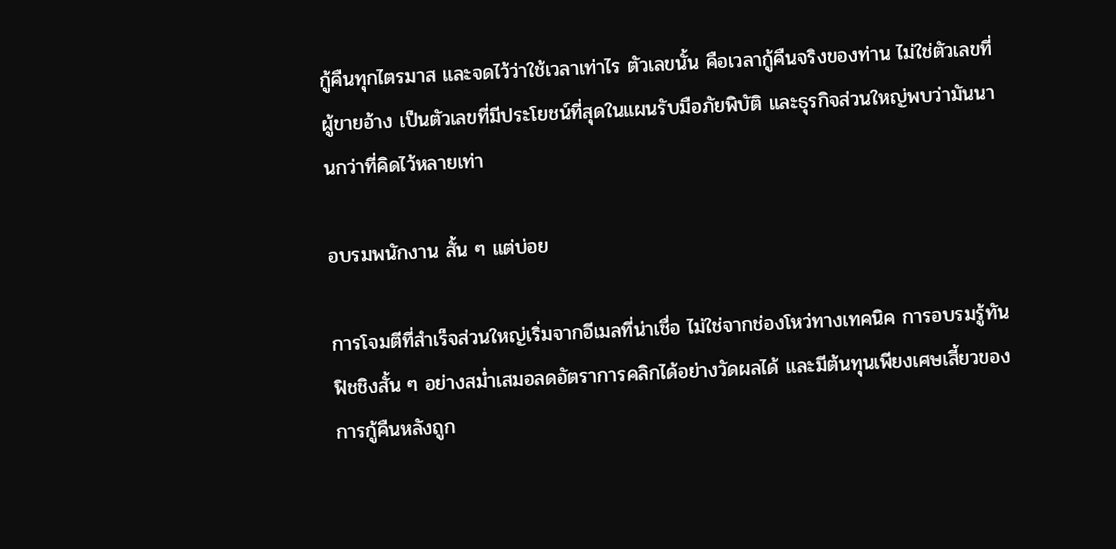กู้คืนทุกไตรมาส และจดไว้ว่าใช้เวลาเท่าไร ตัวเลขนั้น คือเวลากู้คืนจริงของท่าน ไม่ใช่ตัวเลขที่ผู้ขายอ้าง เป็นตัวเลขที่มีประโยชน์ที่สุดในแผนรับมือภัยพิบัติ และธุรกิจส่วนใหญ่พบว่ามันนานกว่าที่คิดไว้หลายเท่า

อบรมพนักงาน สั้น ๆ แต่บ่อย

การโจมตีที่สำเร็จส่วนใหญ่เริ่มจากอีเมลที่น่าเชื่อ ไม่ใช่จากช่องโหว่ทางเทคนิค การอบรมรู้ทันฟิชชิงสั้น ๆ อย่างสม่ำเสมอลดอัตราการคลิกได้อย่างวัดผลได้ และมีต้นทุนเพียงเศษเสี้ยวของการกู้คืนหลังถูก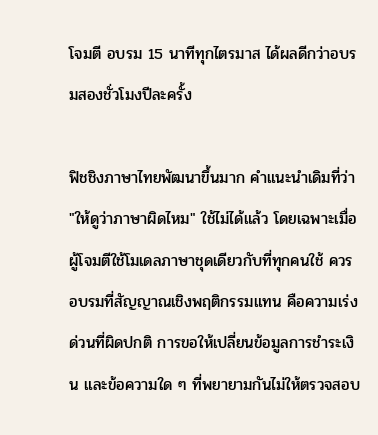โจมตี อบรม 15 นาทีทุกไตรมาส ได้ผลดีกว่าอบรมสองชั่วโมงปีละครั้ง

ฟิชชิงภาษาไทยพัฒนาขึ้นมาก คำแนะนำเดิมที่ว่า "ให้ดูว่าภาษาผิดไหม" ใช้ไม่ได้แล้ว โดยเฉพาะเมื่อผู้โจมตีใช้โมเดลภาษาชุดเดียวกับที่ทุกคนใช้ ควรอบรมที่สัญญาณเชิงพฤติกรรมแทน คือความเร่งด่วนที่ผิดปกติ การขอให้เปลี่ยนข้อมูลการชำระเงิน และข้อความใด ๆ ที่พยายามกันไม่ให้ตรวจสอบ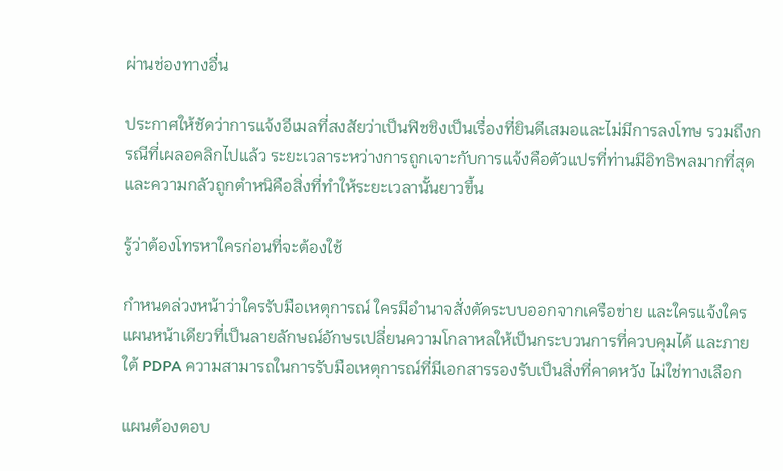ผ่านช่องทางอื่น

ประกาศให้ชัดว่าการแจ้งอีเมลที่สงสัยว่าเป็นฟิชชิงเป็นเรื่องที่ยินดีเสมอและไม่มีการลงโทษ รวมถึงกรณีที่เผลอคลิกไปแล้ว ระยะเวลาระหว่างการถูกเจาะกับการแจ้งคือตัวแปรที่ท่านมีอิทธิพลมากที่สุด และความกลัวถูกตำหนิคือสิ่งที่ทำให้ระยะเวลานั้นยาวขึ้น

รู้ว่าต้องโทรหาใครก่อนที่จะต้องใช้

กำหนดล่วงหน้าว่าใครรับมือเหตุการณ์ ใครมีอำนาจสั่งตัดระบบออกจากเครือข่าย และใครแจ้งใคร แผนหน้าเดียวที่เป็นลายลักษณ์อักษรเปลี่ยนความโกลาหลให้เป็นกระบวนการที่ควบคุมได้ และภายใต้ PDPA ความสามารถในการรับมือเหตุการณ์ที่มีเอกสารรองรับเป็นสิ่งที่คาดหวัง ไม่ใช่ทางเลือก

แผนต้องตอบ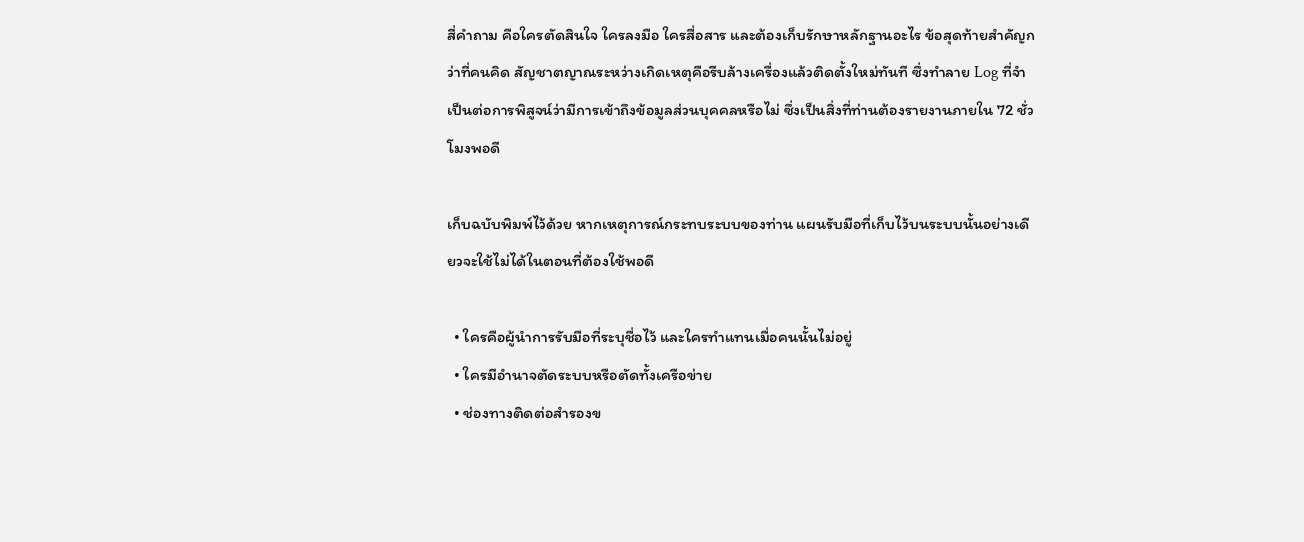สี่คำถาม คือใครตัดสินใจ ใครลงมือ ใครสื่อสาร และต้องเก็บรักษาหลักฐานอะไร ข้อสุดท้ายสำคัญกว่าที่คนคิด สัญชาตญาณระหว่างเกิดเหตุคือรีบล้างเครื่องแล้วติดตั้งใหม่ทันที ซึ่งทำลาย Log ที่จำเป็นต่อการพิสูจน์ว่ามีการเข้าถึงข้อมูลส่วนบุคคลหรือไม่ ซึ่งเป็นสิ่งที่ท่านต้องรายงานภายใน 72 ชั่วโมงพอดี

เก็บฉบับพิมพ์ไว้ด้วย หากเหตุการณ์กระทบระบบของท่าน แผนรับมือที่เก็บไว้บนระบบนั้นอย่างเดียวจะใช้ไม่ได้ในตอนที่ต้องใช้พอดี

  • ใครคือผู้นำการรับมือที่ระบุชื่อไว้ และใครทำแทนเมื่อคนนั้นไม่อยู่
  • ใครมีอำนาจตัดระบบหรือตัดทั้งเครือข่าย
  • ช่องทางติดต่อสำรองข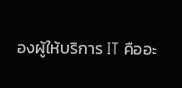องผู้ให้บริการ IT คืออะ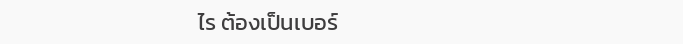ไร ต้องเป็นเบอร์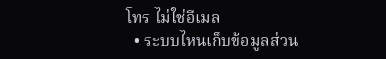โทร ไม่ใช่อีเมล
  • ระบบไหนเก็บข้อมูลส่วน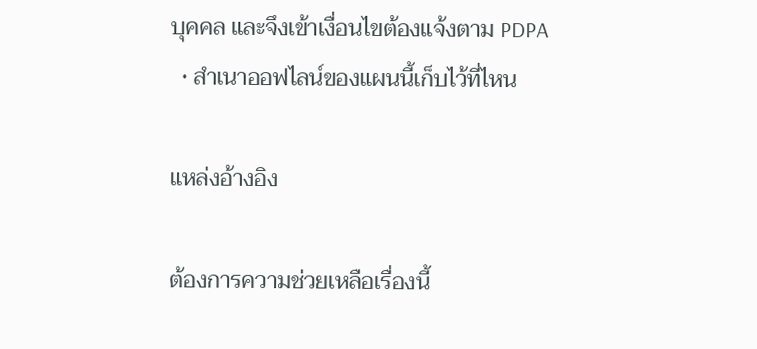บุคคล และจึงเข้าเงื่อนไขต้องแจ้งตาม PDPA
  • สำเนาออฟไลน์ของแผนนี้เก็บไว้ที่ไหน

แหล่งอ้างอิง

ต้องการความช่วยเหลือเรื่องนี้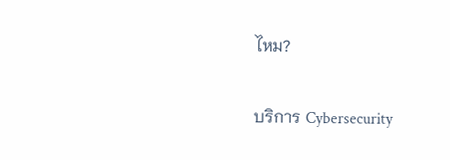ไหม?

บริการ Cybersecurity